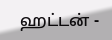ஹட்டன் -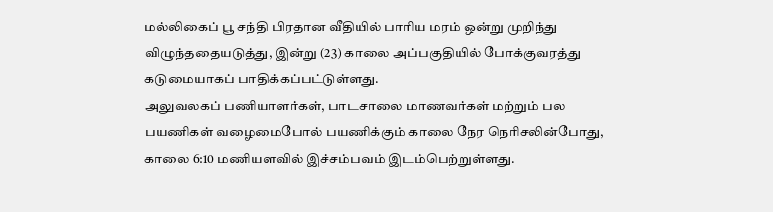மல்லிகைப் பூ சந்தி பிரதான வீதியில் பாரிய மரம் ஒன்று முறிந்து விழுந்ததையடுத்து, இன்று (23) காலை அப்பகுதியில் போக்குவரத்து கடுமையாகப் பாதிக்கப்பட்டுள்ளது.
அலுவலகப் பணியாளர்கள், பாடசாலை மாணவர்கள் மற்றும் பல பயணிகள் வழைமைபோல் பயணிக்கும் காலை நேர நெரிசலின்போது, காலை 6:10 மணியளவில் இச்சம்பவம் இடம்பெற்றுள்ளது.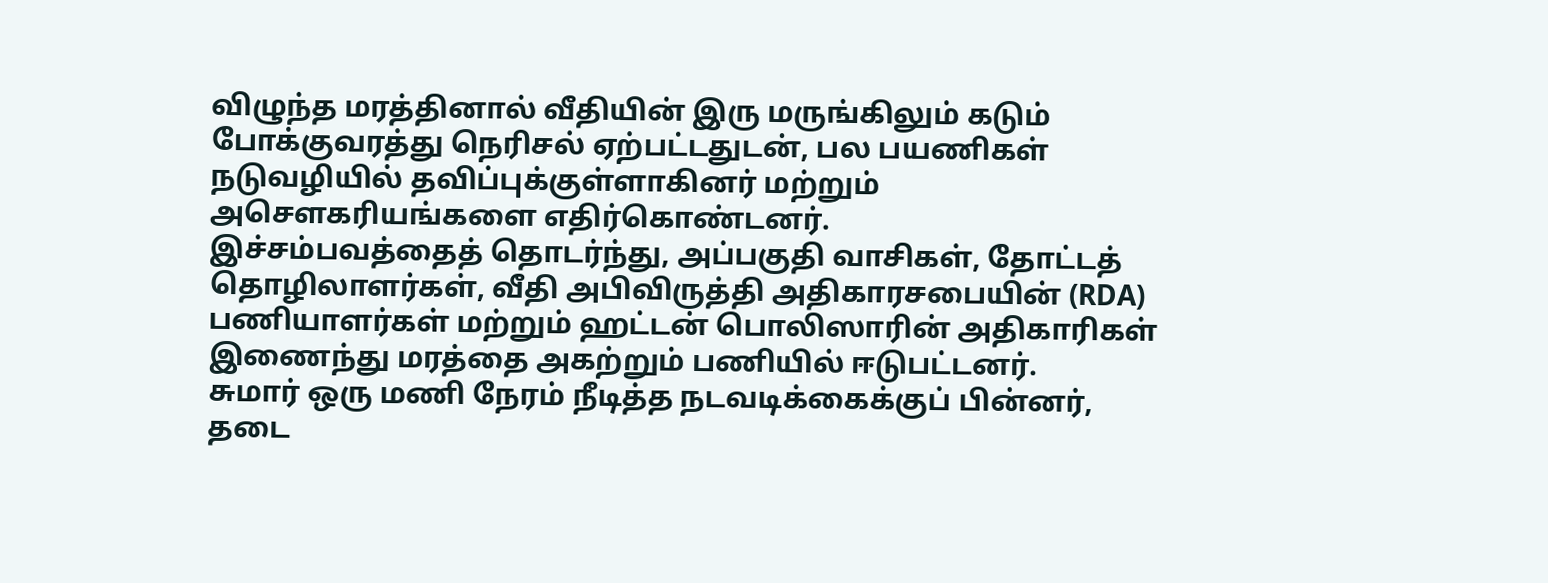விழுந்த மரத்தினால் வீதியின் இரு மருங்கிலும் கடும் போக்குவரத்து நெரிசல் ஏற்பட்டதுடன், பல பயணிகள் நடுவழியில் தவிப்புக்குள்ளாகினர் மற்றும் அசௌகரியங்களை எதிர்கொண்டனர்.
இச்சம்பவத்தைத் தொடர்ந்து, அப்பகுதி வாசிகள், தோட்டத் தொழிலாளர்கள், வீதி அபிவிருத்தி அதிகாரசபையின் (RDA) பணியாளர்கள் மற்றும் ஹட்டன் பொலிஸாரின் அதிகாரிகள் இணைந்து மரத்தை அகற்றும் பணியில் ஈடுபட்டனர்.
சுமார் ஒரு மணி நேரம் நீடித்த நடவடிக்கைக்குப் பின்னர், தடை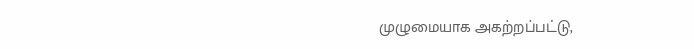முழுமையாக அகற்றப்பட்டு,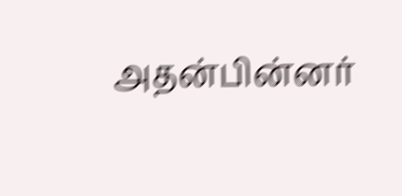அதன்பின்னர்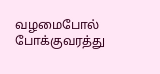வழமைபோல் போக்குவரத்து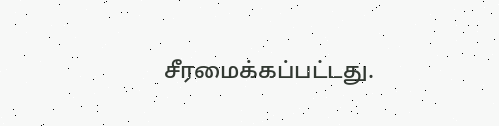சீரமைக்கப்பட்டது.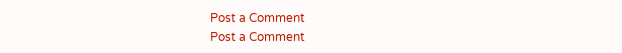Post a Comment
Post a Comment